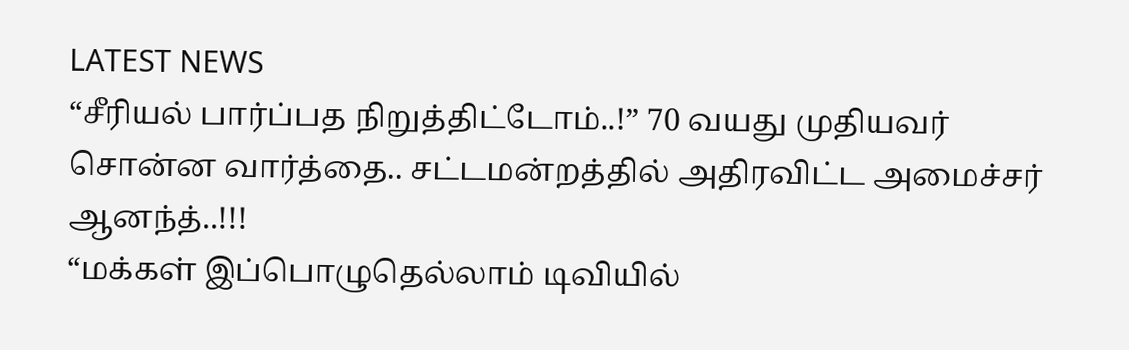LATEST NEWS
“சீரியல் பார்ப்பத நிறுத்திட்டோம்..!” 70 வயது முதியவர் சொன்ன வார்த்தை.. சட்டமன்றத்தில் அதிரவிட்ட அமைச்சர் ஆனந்த்..!!!
“மக்கள் இப்பொழுதெல்லாம் டிவியில்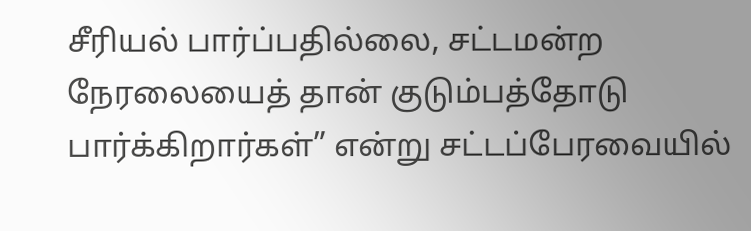சீரியல் பார்ப்பதில்லை, சட்டமன்ற நேரலையைத் தான் குடும்பத்தோடு பார்க்கிறார்கள்” என்று சட்டப்பேரவையில்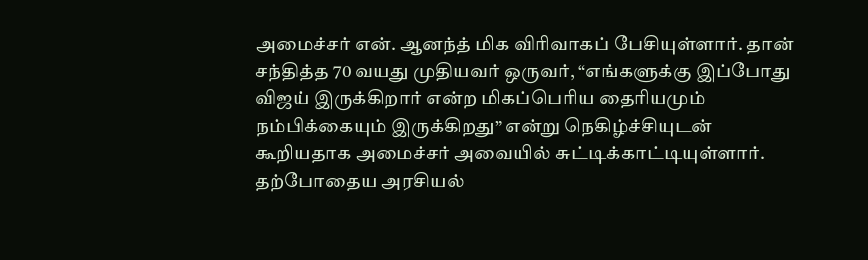அமைச்சர் என். ஆனந்த் மிக விரிவாகப் பேசியுள்ளார். தான் சந்தித்த 70 வயது முதியவர் ஒருவர், “எங்களுக்கு இப்போது விஜய் இருக்கிறார் என்ற மிகப்பெரிய தைரியமும் நம்பிக்கையும் இருக்கிறது” என்று நெகிழ்ச்சியுடன் கூறியதாக அமைச்சர் அவையில் சுட்டிக்காட்டியுள்ளார்.
தற்போதைய அரசியல்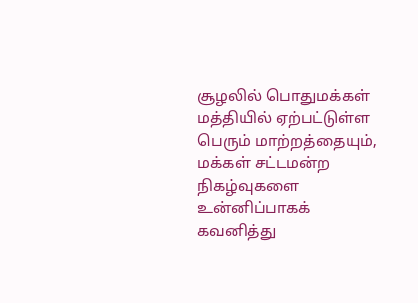சூழலில் பொதுமக்கள் மத்தியில் ஏற்பட்டுள்ள பெரும் மாற்றத்தையும், மக்கள் சட்டமன்ற நிகழ்வுகளை உன்னிப்பாகக் கவனித்து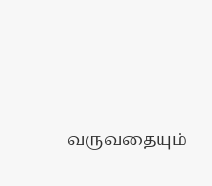வருவதையும்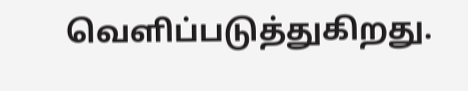வெளிப்படுத்துகிறது.